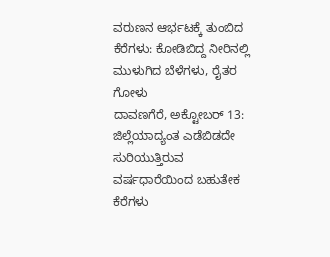ವರುಣನ ಆರ್ಭಟಕ್ಕೆ ತುಂಬಿದ ಕೆರೆಗಳು: ಕೋಡಿಬಿದ್ದ ನೀರಿನಲ್ಲಿ ಮುಳುಗಿದ ಬೆಳೆಗಳು, ರೈತರ ಗೋಳು
ದಾವಣಗೆರೆ, ಅಕ್ಟೋಬರ್ 13: ಜಿಲ್ಲೆಯಾದ್ಯಂತ ಎಡೆಬಿಡದೇ ಸುರಿಯುತ್ತಿರುವ ವರ್ಷಧಾರೆಯಿಂದ ಬಹುತೇಕ ಕೆರೆಗಳು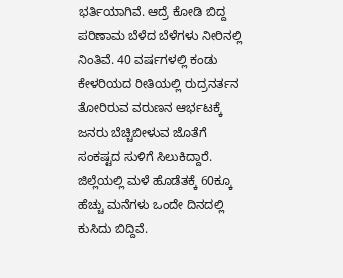ಭರ್ತಿಯಾಗಿವೆ. ಆದ್ರೆ ಕೋಡಿ ಬಿದ್ದ ಪರಿಣಾಮ ಬೆಳೆದ ಬೆಳೆಗಳು ನೀರಿನಲ್ಲಿ ನಿಂತಿವೆ. 40 ವರ್ಷಗಳಲ್ಲಿ ಕಂಡು ಕೇಳರಿಯದ ರೀತಿಯಲ್ಲಿ ರುದ್ರನರ್ತನ ತೋರಿರುವ ವರುಣನ ಆರ್ಭಟಕ್ಕೆ ಜನರು ಬೆಚ್ಚಿಬೀಳುವ ಜೊತೆಗೆ ಸಂಕಷ್ಟದ ಸುಳಿಗೆ ಸಿಲುಕಿದ್ದಾರೆ. ಜಿಲ್ಲೆಯಲ್ಲಿ ಮಳೆ ಹೊಡೆತಕ್ಕೆ 60ಕ್ಕೂ ಹೆಚ್ಚು ಮನೆಗಳು ಒಂದೇ ದಿನದಲ್ಲಿ ಕುಸಿದು ಬಿದ್ದಿವೆ.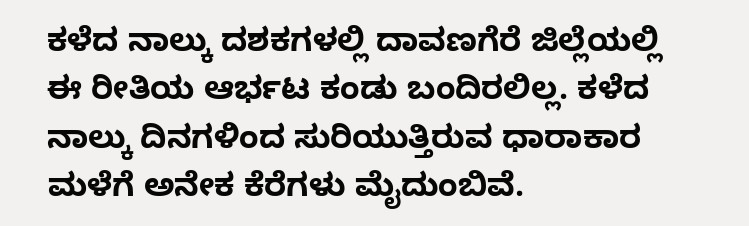ಕಳೆದ ನಾಲ್ಕು ದಶಕಗಳಲ್ಲಿ ದಾವಣಗೆರೆ ಜಿಲ್ಲೆಯಲ್ಲಿ ಈ ರೀತಿಯ ಆರ್ಭಟ ಕಂಡು ಬಂದಿರಲಿಲ್ಲ. ಕಳೆದ ನಾಲ್ಕು ದಿನಗಳಿಂದ ಸುರಿಯುತ್ತಿರುವ ಧಾರಾಕಾರ ಮಳೆಗೆ ಅನೇಕ ಕೆರೆಗಳು ಮೈದುಂಬಿವೆ.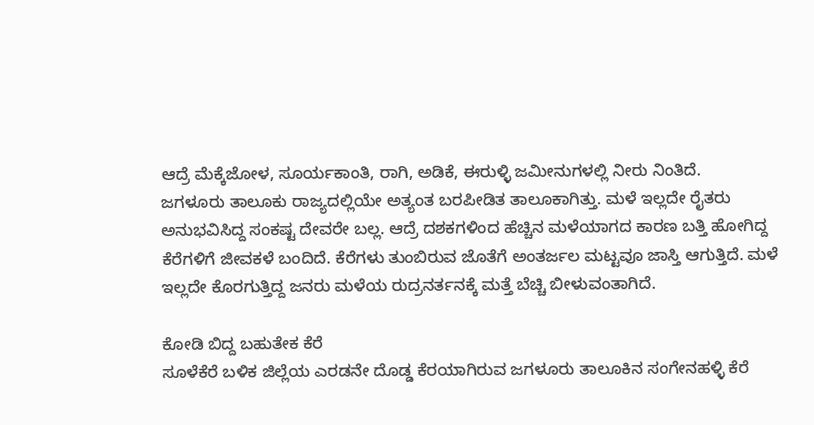ಆದ್ರೆ ಮೆಕ್ಕೆಜೋಳ, ಸೂರ್ಯಕಾಂತಿ, ರಾಗಿ, ಅಡಿಕೆ, ಈರುಳ್ಳಿ ಜಮೀನುಗಳಲ್ಲಿ ನೀರು ನಿಂತಿದೆ.
ಜಗಳೂರು ತಾಲೂಕು ರಾಜ್ಯದಲ್ಲಿಯೇ ಅತ್ಯಂತ ಬರಪೀಡಿತ ತಾಲೂಕಾಗಿತ್ತು. ಮಳೆ ಇಲ್ಲದೇ ರೈತರು ಅನುಭವಿಸಿದ್ದ ಸಂಕಷ್ಟ ದೇವರೇ ಬಲ್ಲ. ಆದ್ರೆ ದಶಕಗಳಿಂದ ಹೆಚ್ಚಿನ ಮಳೆಯಾಗದ ಕಾರಣ ಬತ್ತಿ ಹೋಗಿದ್ದ ಕೆರೆಗಳಿಗೆ ಜೀವಕಳೆ ಬಂದಿದೆ. ಕೆರೆಗಳು ತುಂಬಿರುವ ಜೊತೆಗೆ ಅಂತರ್ಜಲ ಮಟ್ಟವೂ ಜಾಸ್ತಿ ಆಗುತ್ತಿದೆ. ಮಳೆ ಇಲ್ಲದೇ ಕೊರಗುತ್ತಿದ್ದ ಜನರು ಮಳೆಯ ರುದ್ರನರ್ತನಕ್ಕೆ ಮತ್ತೆ ಬೆಚ್ಚಿ ಬೀಳುವಂತಾಗಿದೆ.

ಕೋಡಿ ಬಿದ್ದ ಬಹುತೇಕ ಕೆರೆ
ಸೂಳೆಕೆರೆ ಬಳಿಕ ಜಿಲ್ಲೆಯ ಎರಡನೇ ದೊಡ್ಡ ಕೆರಯಾಗಿರುವ ಜಗಳೂರು ತಾಲೂಕಿನ ಸಂಗೇನಹಳ್ಳಿ ಕೆರೆ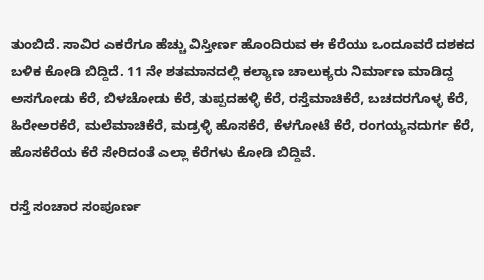ತುಂಬಿದೆ. ಸಾವಿರ ಎಕರೆಗೂ ಹೆಚ್ಚು ವಿಸ್ತೀರ್ಣ ಹೊಂದಿರುವ ಈ ಕೆರೆಯು ಒಂದೂವರೆ ದಶಕದ ಬಳಿಕ ಕೋಡಿ ಬಿದ್ದಿದೆ. 11 ನೇ ಶತಮಾನದಲ್ಲಿ ಕಲ್ಯಾಣ ಚಾಲುಕ್ಯರು ನಿರ್ಮಾಣ ಮಾಡಿದ್ದ ಅಸಗೋಡು ಕೆರೆ, ಬಿಳಚೋಡು ಕೆರೆ, ತುಪ್ಪದಹಳ್ಳಿ ಕೆರೆ, ರಸ್ತೆಮಾಚಿಕೆರೆ, ಬಚದರಗೊಳ್ಳ ಕೆರೆ, ಹಿರೇಅರಕೆರೆ, ಮಲೆಮಾಚಿಕೆರೆ, ಮಡ್ರಳ್ಳಿ ಹೊಸಕೆರೆ, ಕೆಳಗೋಟೆ ಕೆರೆ, ರಂಗಯ್ಯನದುರ್ಗ ಕೆರೆ, ಹೊಸಕೆರೆಯ ಕೆರೆ ಸೇರಿದಂತೆ ಎಲ್ಲಾ ಕೆರೆಗಳು ಕೋಡಿ ಬಿದ್ದಿವೆ.

ರಸ್ತೆ ಸಂಚಾರ ಸಂಪೂರ್ಣ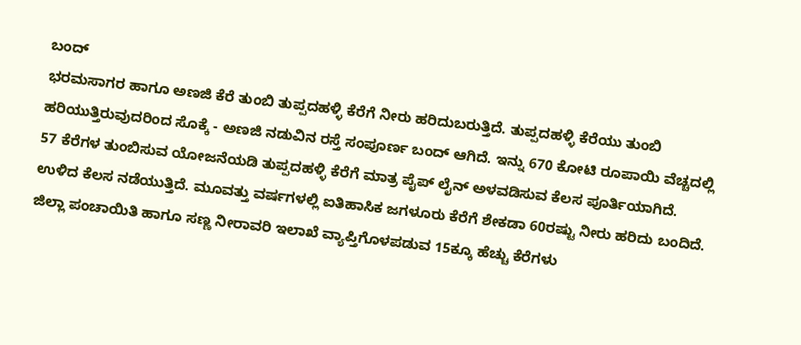ಬಂದ್
ಭರಮಸಾಗರ ಹಾಗೂ ಅಣಜಿ ಕೆರೆ ತುಂಬಿ ತುಪ್ಪದಹಳ್ಳಿ ಕೆರೆಗೆ ನೀರು ಹರಿದುಬರುತ್ತಿದೆ. ತುಪ್ಪದಹಳ್ಳಿ ಕೆರೆಯು ತುಂಬಿ ಹರಿಯುತ್ತಿರುವುದರಿಂದ ಸೊಕ್ಕೆ - ಅಣಜಿ ನಡುವಿನ ರಸ್ತೆ ಸಂಪೂರ್ಣ ಬಂದ್ ಆಗಿದೆ. ಇನ್ನು 670 ಕೋಟಿ ರೂಪಾಯಿ ವೆಚ್ಚದಲ್ಲಿ 57 ಕೆರೆಗಳ ತುಂಬಿಸುವ ಯೋಜನೆಯಡಿ ತುಪ್ಪದಹಳ್ಳಿ ಕೆರೆಗೆ ಮಾತ್ರ ಪೈಪ್ ಲೈನ್ ಅಳವಡಿಸುವ ಕೆಲಸ ಪೂರ್ತಿಯಾಗಿದೆ. ಉಳಿದ ಕೆಲಸ ನಡೆಯುತ್ತಿದೆ. ಮೂವತ್ತು ವರ್ಷಗಳಲ್ಲಿ ಐತಿಹಾಸಿಕ ಜಗಳೂರು ಕೆರೆಗೆ ಶೇಕಡಾ 60ರಷ್ಟು ನೀರು ಹರಿದು ಬಂದಿದೆ. ಜಿಲ್ಲಾ ಪಂಚಾಯಿತಿ ಹಾಗೂ ಸಣ್ಣ ನೀರಾವರಿ ಇಲಾಖೆ ವ್ಯಾಪ್ತಿಗೊಳಪಡುವ 15ಕ್ಕೂ ಹೆಚ್ಚು ಕೆರೆಗಳು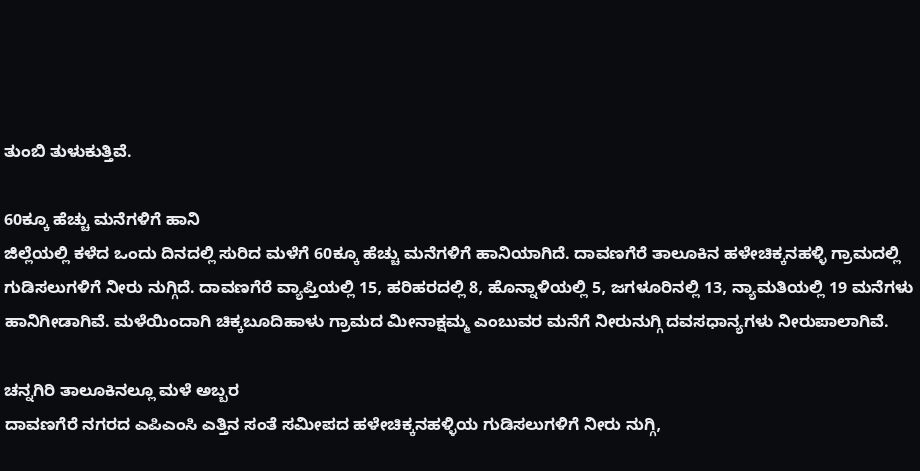ತುಂಬಿ ತುಳುಕುತ್ತಿವೆ.

60ಕ್ಕೂ ಹೆಚ್ಚು ಮನೆಗಳಿಗೆ ಹಾನಿ
ಜಿಲ್ಲೆಯಲ್ಲಿ ಕಳೆದ ಒಂದು ದಿನದಲ್ಲಿ ಸುರಿದ ಮಳೆಗೆ 60ಕ್ಕೂ ಹೆಚ್ಚು ಮನೆಗಳಿಗೆ ಹಾನಿಯಾಗಿದೆ. ದಾವಣಗೆರೆ ತಾಲೂಕಿನ ಹಳೇಚಿಕ್ಕನಹಳ್ಳಿ ಗ್ರಾಮದಲ್ಲಿ ಗುಡಿಸಲುಗಳಿಗೆ ನೀರು ನುಗ್ಗಿದೆ. ದಾವಣಗೆರೆ ವ್ಯಾಪ್ತಿಯಲ್ಲಿ 15, ಹರಿಹರದಲ್ಲಿ 8, ಹೊನ್ನಾಳಿಯಲ್ಲಿ 5, ಜಗಳೂರಿನಲ್ಲಿ 13, ನ್ಯಾಮತಿಯಲ್ಲಿ 19 ಮನೆಗಳು ಹಾನಿಗೀಡಾಗಿವೆ. ಮಳೆಯಿಂದಾಗಿ ಚಿಕ್ಕಬೂದಿಹಾಳು ಗ್ರಾಮದ ಮೀನಾಕ್ಷಮ್ಮ ಎಂಬುವರ ಮನೆಗೆ ನೀರುನುಗ್ಗಿ ದವಸಧಾನ್ಯಗಳು ನೀರುಪಾಲಾಗಿವೆ.

ಚನ್ನಗಿರಿ ತಾಲೂಕಿನಲ್ಲೂ ಮಳೆ ಅಬ್ಬರ
ದಾವಣಗೆರೆ ನಗರದ ಎಪಿಎಂಸಿ ಎತ್ತಿನ ಸಂತೆ ಸಮೀಪದ ಹಳೇಚಿಕ್ಕನಹಳ್ಳಿಯ ಗುಡಿಸಲುಗಳಿಗೆ ನೀರು ನುಗ್ಗಿ,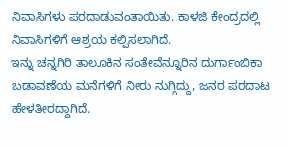ನಿವಾಸಿಗಳು ಪರದಾಡುವಂತಾಯಿತು. ಕಾಳಜಿ ಕೇಂದ್ರದಲ್ಲಿ ನಿವಾಸಿಗಳಿಗೆ ಆಶ್ರಯ ಕಲ್ಪಿಸಲಾಗಿದೆ.
ಇನ್ನು ಚನ್ನಗಿರಿ ತಾಲೂಕಿನ ಸಂತೇವೆನ್ನೂರಿನ ದುರ್ಗಾಂಬಿಕಾ ಬಡಾವಣೆಯ ಮನೆಗಳಿಗೆ ನೀರು ನುಗ್ಗಿದ್ದು, ಜನರ ಪರದಾಟ ಹೇಳತೀರದ್ದಾಗಿದೆ.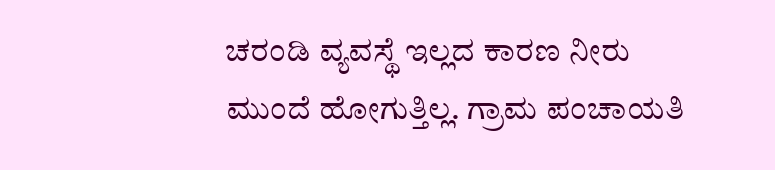ಚರಂಡಿ ವ್ಯವಸ್ಥೆ ಇಲ್ಲದ ಕಾರಣ ನೀರು ಮುಂದೆ ಹೋಗುತ್ತಿಲ್ಲ. ಗ್ರಾಮ ಪಂಚಾಯತಿ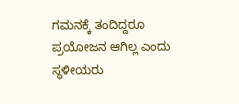ಗಮನಕ್ಕೆ ತಂದಿದ್ದರೂ ಪ್ರಯೋಜನ ಆಗಿಲ್ಲ ಎಂದು ಸ್ಥಳೀಯರು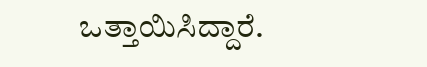ಒತ್ತಾಯಿಸಿದ್ದಾರೆ.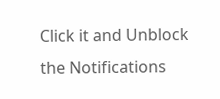Click it and Unblock the Notifications